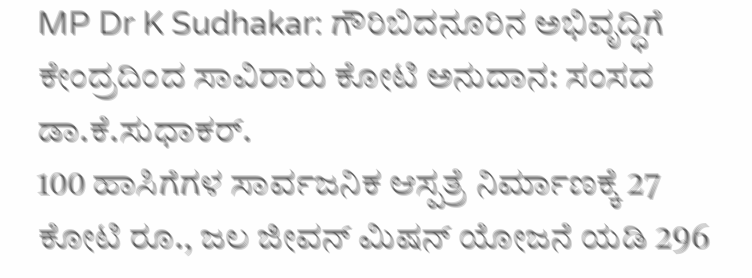MP Dr K Sudhakar: ಗೌರಿಬಿದನೂರಿನ ಅಭಿವೃದ್ಧಿಗೆ ಕೇಂದ್ರದಿಂದ ಸಾವಿರಾರು ಕೋಟಿ ಅನುದಾನ: ಸಂಸದ ಡಾ.ಕೆ.ಸುಧಾಕರ್.
100 ಹಾಸಿಗೆಗಳ ಸಾರ್ವಜನಿಕ ಆಸ್ಪತ್ರೆ ನಿರ್ಮಾಣಕ್ಕೆ 27 ಕೋಟಿ ರೂ., ಜಲ ಜೀವನ್ ಮಿಷನ್ ಯೋಜನೆ ಯಡಿ 296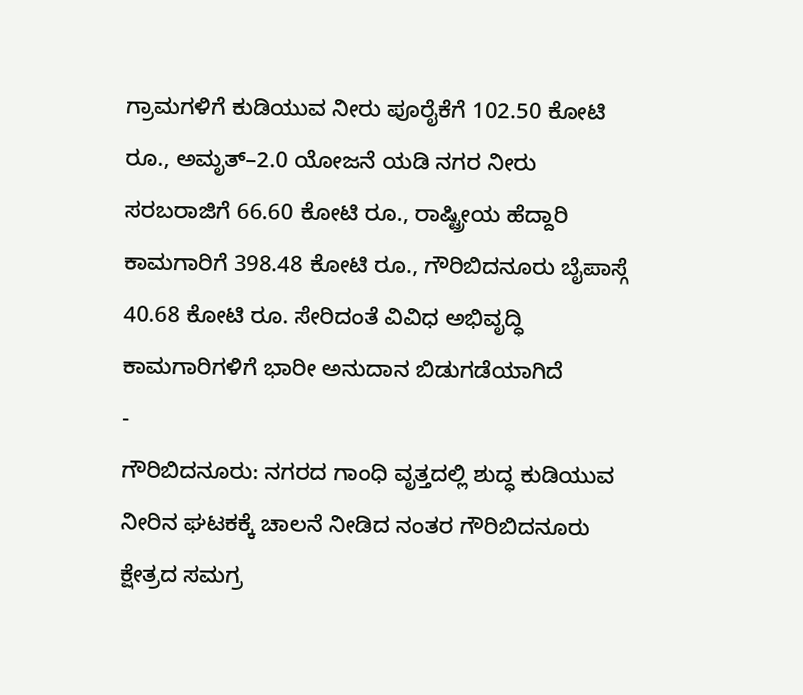ಗ್ರಾಮಗಳಿಗೆ ಕುಡಿಯುವ ನೀರು ಪೂರೈಕೆಗೆ 102.50 ಕೋಟಿ ರೂ., ಅಮೃತ್–2.0 ಯೋಜನೆ ಯಡಿ ನಗರ ನೀರು ಸರಬರಾಜಿಗೆ 66.60 ಕೋಟಿ ರೂ., ರಾಷ್ಟ್ರೀಯ ಹೆದ್ದಾರಿ ಕಾಮಗಾರಿಗೆ 398.48 ಕೋಟಿ ರೂ., ಗೌರಿಬಿದನೂರು ಬೈಪಾಸ್ಗೆ 40.68 ಕೋಟಿ ರೂ. ಸೇರಿದಂತೆ ವಿವಿಧ ಅಭಿವೃದ್ಧಿ ಕಾಮಗಾರಿಗಳಿಗೆ ಭಾರೀ ಅನುದಾನ ಬಿಡುಗಡೆಯಾಗಿದೆ
-
ಗೌರಿಬಿದನೂರು: ನಗರದ ಗಾಂಧಿ ವೃತ್ತದಲ್ಲಿ ಶುದ್ಧ ಕುಡಿಯುವ ನೀರಿನ ಘಟಕಕ್ಕೆ ಚಾಲನೆ ನೀಡಿದ ನಂತರ ಗೌರಿಬಿದನೂರು ಕ್ಷೇತ್ರದ ಸಮಗ್ರ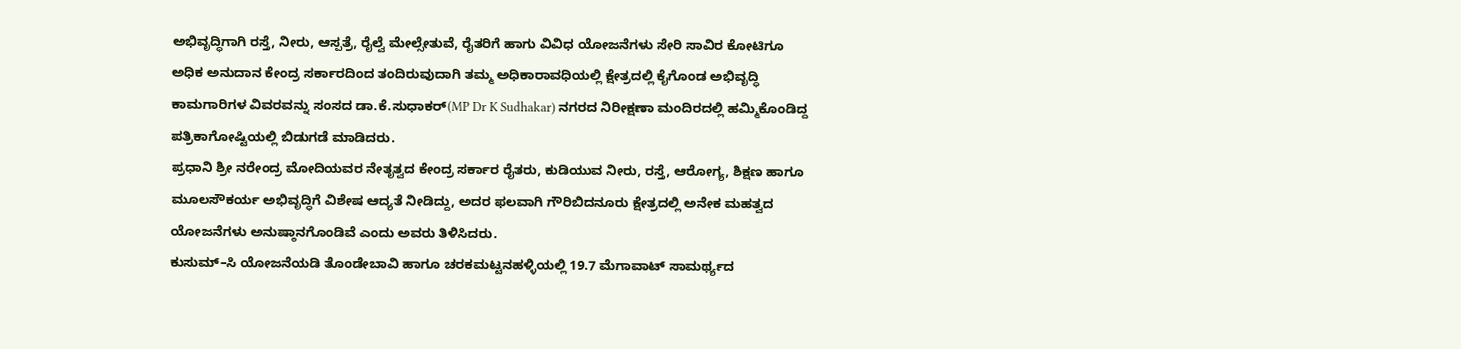ಅಭಿವೃದ್ಧಿಗಾಗಿ ರಸ್ತೆ, ನೀರು, ಆಸ್ಪತ್ರೆ, ರೈಲ್ವೆ ಮೇಲ್ಸೇತುವೆ, ರೈತರಿಗೆ ಹಾಗು ವಿವಿಧ ಯೋಜನೆಗಳು ಸೇರಿ ಸಾವಿರ ಕೋಟಿಗೂ ಅಧಿಕ ಅನುದಾನ ಕೇಂದ್ರ ಸರ್ಕಾರದಿಂದ ತಂದಿರುವುದಾಗಿ ತಮ್ಮ ಅಧಿಕಾರಾವಧಿಯಲ್ಲಿ ಕ್ಷೇತ್ರದಲ್ಲಿ ಕೈಗೊಂಡ ಅಭಿವೃದ್ಧಿ ಕಾಮಗಾರಿಗಳ ವಿವರವನ್ನು ಸಂಸದ ಡಾ.ಕೆ.ಸುಧಾಕರ್(MP Dr K Sudhakar) ನಗರದ ನಿರೀಕ್ಷಣಾ ಮಂದಿರದಲ್ಲಿ ಹಮ್ಮಿಕೊಂಡಿದ್ದ ಪತ್ರಿಕಾಗೋಷ್ಟಿಯಲ್ಲಿ ಬಿಡುಗಡೆ ಮಾಡಿದರು.
ಪ್ರಧಾನಿ ಶ್ರೀ ನರೇಂದ್ರ ಮೋದಿಯವರ ನೇತೃತ್ವದ ಕೇಂದ್ರ ಸರ್ಕಾರ ರೈತರು, ಕುಡಿಯುವ ನೀರು, ರಸ್ತೆ, ಆರೋಗ್ಯ, ಶಿಕ್ಷಣ ಹಾಗೂ ಮೂಲಸೌಕರ್ಯ ಅಭಿವೃದ್ಧಿಗೆ ವಿಶೇಷ ಆದ್ಯತೆ ನೀಡಿದ್ದು, ಅದರ ಫಲವಾಗಿ ಗೌರಿಬಿದನೂರು ಕ್ಷೇತ್ರದಲ್ಲಿ ಅನೇಕ ಮಹತ್ವದ ಯೋಜನೆಗಳು ಅನುಷ್ಠಾನಗೊಂಡಿವೆ ಎಂದು ಅವರು ತಿಳಿಸಿದರು.
ಕುಸುಮ್–ಸಿ ಯೋಜನೆಯಡಿ ತೊಂಡೇಬಾವಿ ಹಾಗೂ ಚರಕಮಟ್ಟನಹಳ್ಳಿಯಲ್ಲಿ 19.7 ಮೆಗಾವಾಟ್ ಸಾಮರ್ಥ್ಯದ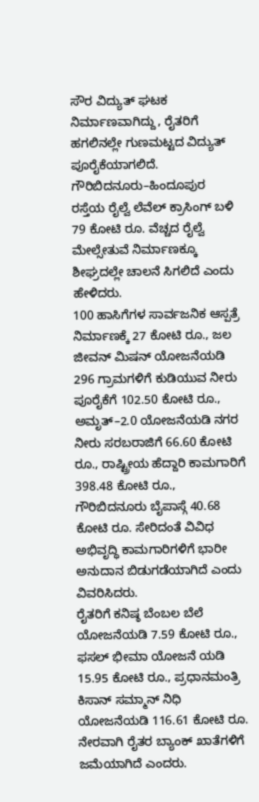ಸೌರ ವಿದ್ಯುತ್ ಘಟಕ ನಿರ್ಮಾಣವಾಗಿದ್ದು, ರೈತರಿಗೆ ಹಗಲಿನಲ್ಲೇ ಗುಣಮಟ್ಟದ ವಿದ್ಯುತ್ ಪೂರೈಕೆಯಾಗಲಿದೆ.
ಗೌರಿಬಿದನೂರು–ಹಿಂದೂಪುರ ರಸ್ತೆಯ ರೈಲ್ವೆ ಲೆವೆಲ್ ಕ್ರಾಸಿಂಗ್ ಬಳಿ 79 ಕೋಟಿ ರೂ. ವೆಚ್ಚದ ರೈಲ್ವೆ ಮೇಲ್ಸೇತುವೆ ನಿರ್ಮಾಣಕ್ಕೂ ಶೀಘ್ರದಲ್ಲೇ ಚಾಲನೆ ಸಿಗಲಿದೆ ಎಂದು ಹೇಳಿದರು.
100 ಹಾಸಿಗೆಗಳ ಸಾರ್ವಜನಿಕ ಆಸ್ಪತ್ರೆ ನಿರ್ಮಾಣಕ್ಕೆ 27 ಕೋಟಿ ರೂ., ಜಲ ಜೀವನ್ ಮಿಷನ್ ಯೋಜನೆಯಡಿ 296 ಗ್ರಾಮಗಳಿಗೆ ಕುಡಿಯುವ ನೀರು ಪೂರೈಕೆಗೆ 102.50 ಕೋಟಿ ರೂ., ಅಮೃತ್–2.0 ಯೋಜನೆಯಡಿ ನಗರ ನೀರು ಸರಬರಾಜಿಗೆ 66.60 ಕೋಟಿ ರೂ., ರಾಷ್ಟ್ರೀಯ ಹೆದ್ದಾರಿ ಕಾಮಗಾರಿಗೆ 398.48 ಕೋಟಿ ರೂ., ಗೌರಿಬಿದನೂರು ಬೈಪಾಸ್ಗೆ 40.68 ಕೋಟಿ ರೂ. ಸೇರಿದಂತೆ ವಿವಿಧ ಅಭಿವೃದ್ಧಿ ಕಾಮಗಾರಿಗಳಿಗೆ ಭಾರೀ ಅನುದಾನ ಬಿಡುಗಡೆಯಾಗಿದೆ ಎಂದು ವಿವರಿಸಿದರು.
ರೈತರಿಗೆ ಕನಿಷ್ಠ ಬೆಂಬಲ ಬೆಲೆ ಯೋಜನೆಯಡಿ 7.59 ಕೋಟಿ ರೂ., ಫಸಲ್ ಭೀಮಾ ಯೋಜನೆ ಯಡಿ 15.95 ಕೋಟಿ ರೂ., ಪ್ರಧಾನಮಂತ್ರಿ ಕಿಸಾನ್ ಸಮ್ಮಾನ್ ನಿಧಿ ಯೋಜನೆಯಡಿ 116.61 ಕೋಟಿ ರೂ. ನೇರವಾಗಿ ರೈತರ ಬ್ಯಾಂಕ್ ಖಾತೆಗಳಿಗೆ ಜಮೆಯಾಗಿದೆ ಎಂದರು.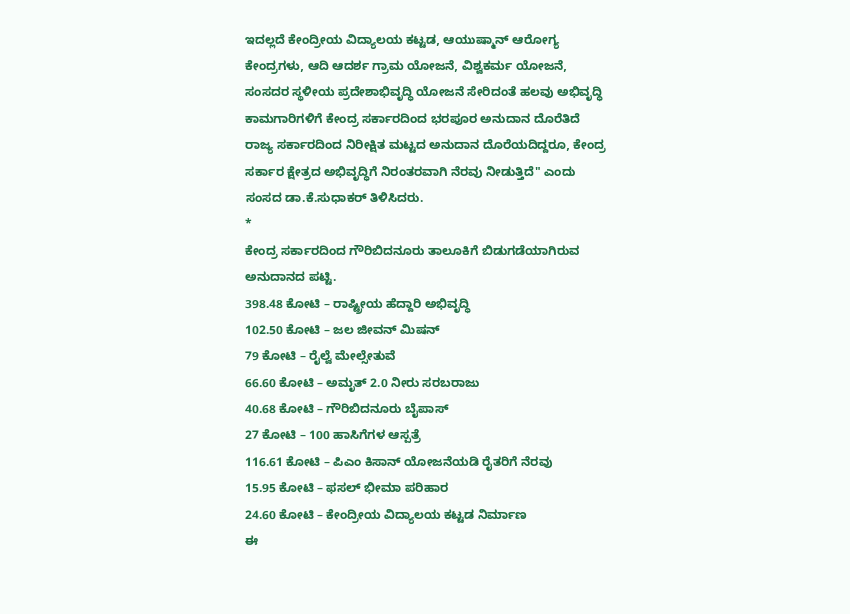ಇದಲ್ಲದೆ ಕೇಂದ್ರೀಯ ವಿದ್ಯಾಲಯ ಕಟ್ಟಡ, ಆಯುಷ್ಮಾನ್ ಆರೋಗ್ಯ ಕೇಂದ್ರಗಳು, ಆದಿ ಆದರ್ಶ ಗ್ರಾಮ ಯೋಜನೆ, ವಿಶ್ವಕರ್ಮ ಯೋಜನೆ, ಸಂಸದರ ಸ್ಥಳೀಯ ಪ್ರದೇಶಾಭಿವೃದ್ಧಿ ಯೋಜನೆ ಸೇರಿದಂತೆ ಹಲವು ಅಭಿವೃದ್ಧಿ ಕಾಮಗಾರಿಗಳಿಗೆ ಕೇಂದ್ರ ಸರ್ಕಾರದಿಂದ ಭರಪೂರ ಅನುದಾನ ದೊರೆತಿದೆ
ರಾಜ್ಯ ಸರ್ಕಾರದಿಂದ ನಿರೀಕ್ಷಿತ ಮಟ್ಟದ ಅನುದಾನ ದೊರೆಯದಿದ್ದರೂ, ಕೇಂದ್ರ ಸರ್ಕಾರ ಕ್ಷೇತ್ರದ ಅಭಿವೃದ್ಧಿಗೆ ನಿರಂತರವಾಗಿ ನೆರವು ನೀಡುತ್ತಿದೆ" ಎಂದು ಸಂಸದ ಡಾ.ಕೆ.ಸುಧಾಕರ್ ತಿಳಿಸಿದರು.
*
ಕೇಂದ್ರ ಸರ್ಕಾರದಿಂದ ಗೌರಿಬಿದನೂರು ತಾಲೂಕಿಗೆ ಬಿಡುಗಡೆಯಾಗಿರುವ ಅನುದಾನದ ಪಟ್ಟಿ.
398.48 ಕೋಟಿ – ರಾಷ್ಟ್ರೀಯ ಹೆದ್ದಾರಿ ಅಭಿವೃದ್ಧಿ
102.50 ಕೋಟಿ – ಜಲ ಜೀವನ್ ಮಿಷನ್
79 ಕೋಟಿ – ರೈಲ್ವೆ ಮೇಲ್ಸೇತುವೆ
66.60 ಕೋಟಿ – ಅಮೃತ್ 2.0 ನೀರು ಸರಬರಾಜು
40.68 ಕೋಟಿ – ಗೌರಿಬಿದನೂರು ಬೈಪಾಸ್
27 ಕೋಟಿ – 100 ಹಾಸಿಗೆಗಳ ಆಸ್ಪತ್ರೆ
116.61 ಕೋಟಿ – ಪಿಎಂ ಕಿಸಾನ್ ಯೋಜನೆಯಡಿ ರೈತರಿಗೆ ನೆರವು
15.95 ಕೋಟಿ – ಫಸಲ್ ಭೀಮಾ ಪರಿಹಾರ
24.60 ಕೋಟಿ – ಕೇಂದ್ರೀಯ ವಿದ್ಯಾಲಯ ಕಟ್ಟಡ ನಿರ್ಮಾಣ
ಈ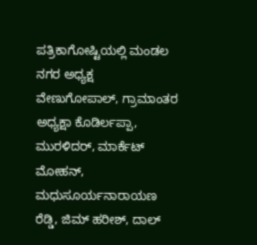ಪತ್ರಿಕಾಗೋಷ್ಟಿಯಲ್ಲಿ ಮಂಡಲ ನಗರ ಅಧ್ಯಕ್ಷ ವೇಣುಗೋಪಾಲ್, ಗ್ರಾಮಾಂತರ ಅಧ್ಯಕ್ಷಾ ಕೊಡಿರ್ಲಪ್ಪಾ, ಮುರಳಿದರ್, ಮಾರ್ಕೆಟ್ ಮೋಹನ್, ಮಧುಸೂರ್ಯನಾರಾಯಣ ರೆಡ್ಡಿ, ಜಿಮ್ ಹರೀಶ್, ದಾಲ್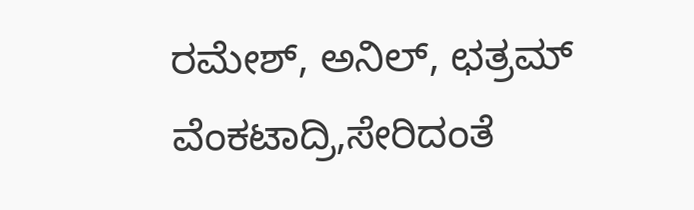ರಮೇಶ್, ಅನಿಲ್, ಛತ್ರಮ್ ವೆಂಕಟಾದ್ರಿ,ಸೇರಿದಂತೆ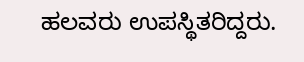ಹಲವರು ಉಪಸ್ಥಿತರಿದ್ದರು.